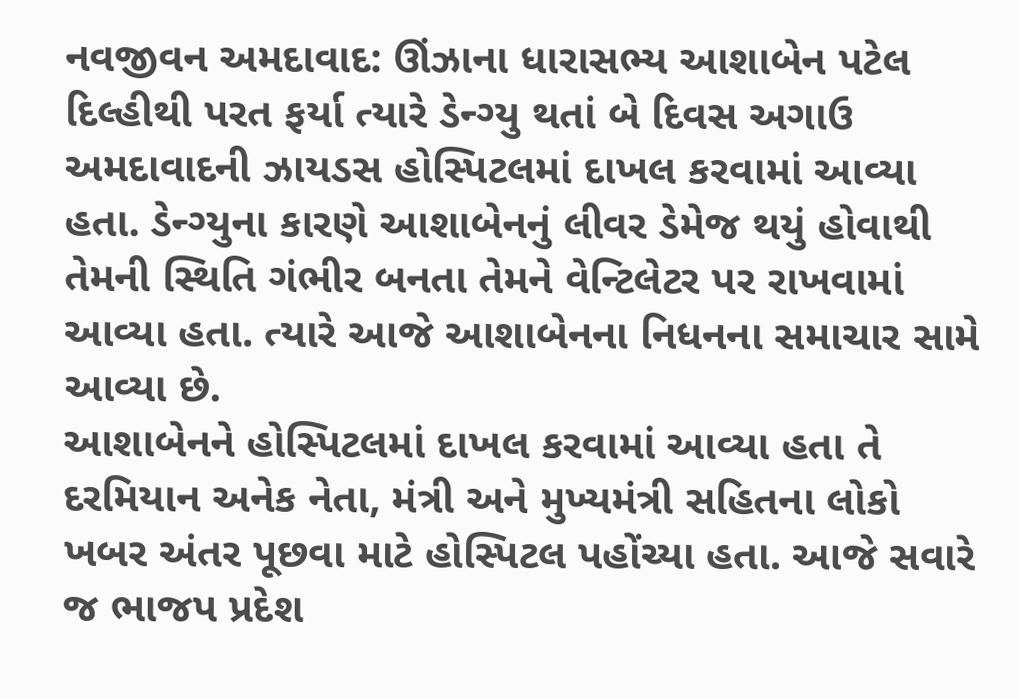નવજીવન અમદાવાદ: ઊંઝાના ધારાસભ્ય આશાબેન પટેલ દિલ્હીથી પરત ફર્યા ત્યારે ડેન્ગ્યુ થતાં બે દિવસ અગાઉ અમદાવાદની ઝાયડસ હોસ્પિટલમાં દાખલ કરવામાં આવ્યા હતા. ડેન્ગ્યુના કારણે આશાબેનનું લીવર ડેમેજ થયું હોવાથી તેમની સ્થિતિ ગંભીર બનતા તેમને વેન્ટિલેટર પર રાખવામાં આવ્યા હતા. ત્યારે આજે આશાબેનના નિધનના સમાચાર સામે આવ્યા છે.
આશાબેનને હોસ્પિટલમાં દાખલ કરવામાં આવ્યા હતા તે દરમિયાન અનેક નેતા, મંત્રી અને મુખ્યમંત્રી સહિતના લોકો ખબર અંતર પૂછવા માટે હોસ્પિટલ પહોંચ્યા હતા. આજે સવારે જ ભાજપ પ્રદેશ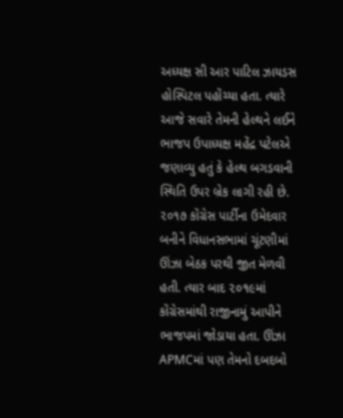અધ્યક્ષ સી આર પાટિલ ઝાયડસ હોસ્પિટલ પહોંચ્યા હતા. ત્યારે આજે સવારે તેમની હેલ્થને લઈને ભાજપ ઉપાધ્યક્ષ મહેંદ્ર પટેલએ જણાવ્યુ હતું કે હેલ્થ બગડવાની સ્થિતિ ઉપર બ્રેક લાગી રહી છે.
૨૦૧૭ કોંગ્રેસ પાર્ટીના ઉમેદવાર બનીને વિધાનસભામાં ચૂંટણીમાં ઊંઝા બેઠક પરથી જીત મેળવી હતી. ત્યાર બાદ ૨૦૧૯માં કોંગ્રેસમાંથી રાજીનામું આપીને ભાજપમાં જોડાયા હતા. ઊંઝા APMCમાં પણ તેમનો દબદબો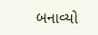બનાવ્યો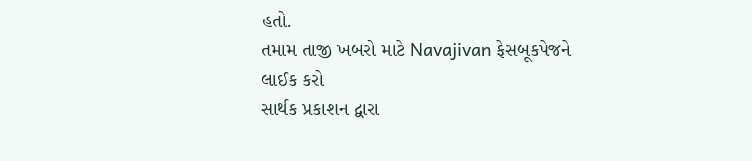હતો.
તમામ તાજી ખબરો માટે Navajivan ફેસબૂકપેજને લાઈક કરો
સાર્થક પ્રકાશન દ્વારા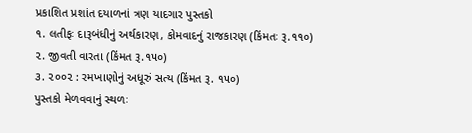પ્રકાશિત પ્રશાંત દયાળનાં ત્રણ યાદગાર પુસ્તકો
૧. લતીફઃ દારૂબંધીનું અર્થકારણ, કોમવાદનું રાજકારણ (કિંમતઃ રૂ.૧૧૦)
૨. જીવતી વારતા (કિંમત રૂ.૧૫૦)
૩. ૨૦૦૨ : રમખાણોનું અધૂરું સત્ય (કિંમત રૂ. ૧૫૦)
પુસ્તકો મેળવવાનું સ્થળઃ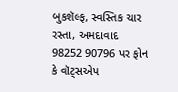બુકશૅલ્ફ, સ્વસ્તિક ચાર રસ્તા, અમદાવાદ
98252 90796 પર ફોન કે વૉટ્સએપ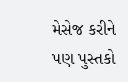મેસેજ કરીને પણ પુસ્તકો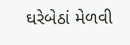ઘરેબેઠાં મેળવી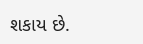શકાય છે.